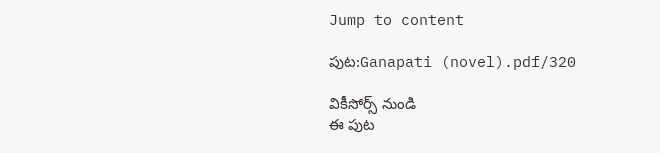Jump to content

పుట:Ganapati (novel).pdf/320

వికీసోర్స్ నుండి
ఈ పుట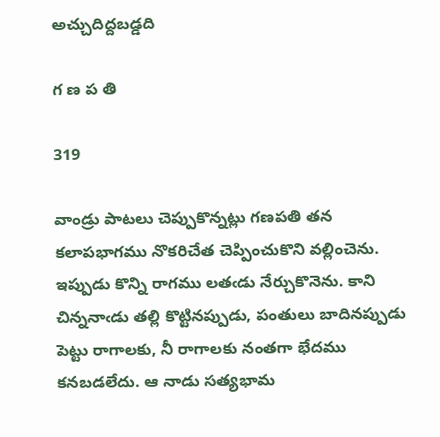అచ్చుదిద్దబడ్డది

గ ణ ప తి

319

వాండ్రు పాటలు చెప్పుకొన్నట్లు గణపతి తన కలాపభాగము నొకరిచేత చెప్పించుకొని వల్లించెను. ఇప్పుడు కొన్ని రాగము లతఁడు నేర్చుకొనెను. కాని చిన్ననాఁడు తల్లి కొట్టినప్పుడు, పంతులు బాదినప్పుడు పెట్టు రాగాలకు, నీ రాగాలకు నంతగా భేదము కనబడలేదు. ఆ నాడు సత్యభామ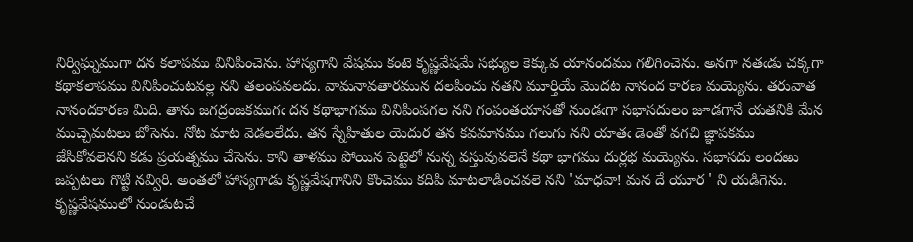నిర్విఘ్నముగా దన కలాపము వినిపించెను. హాస్యగాని వేషము కంటె కృష్ణవేషమే సభ్యుల కెక్కువ యానందము గలిగించెను. అనగా నతఁడు చక్కగా కథాకలాపము వినిపించుటవల్ల నని తలంపవలదు. వామనావతారమున దలపించు నతని మూర్తియే మొదట నానంద కారణ మయ్యెను. తరువాత నానందకారణ మిది. తాను జగద్రంజకముగఁ దన కథాభాగము వినిపింపగల నని గంపంతయాసతో నుండఁగా సభాసదులం జూడగానే యతనికి మేన ముచ్చెమటలు బోసెను. నోట మాట వెడలలేదు. తన స్నేహితుల యెదుర తన కవమానము గలుగు నని యాతఁ డెంతో వగచి జ్ఞాపకము జేసికోవలెనని కడు ప్రయత్నము చేసెను. కాని తాళము పోయిన పెట్టెలో నున్న వస్తువువలెనే కథా భాగము దుర్లభ మయ్యెను. సభాసదు లందఱు జప్పటలు గొట్టి నవ్విరి. అంతలో హాస్యగాడు కృష్ణవేషగానిని కొంచెము కదిపి మాటలాడించవలె నని 'మాధవా! మన దే యూర ' ని యడిగెను. కృష్ణవేషములో నుండుటచే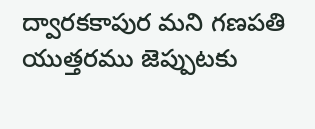ద్వారకకాపుర మని గణపతి యుత్తరము జెప్పుటకు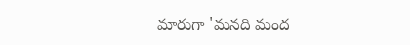మారుగా 'మనది మంద